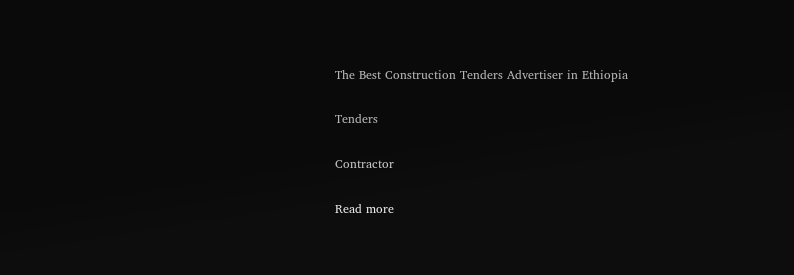The Best Construction Tenders Advertiser in Ethiopia

Tenders

Contractor

Read more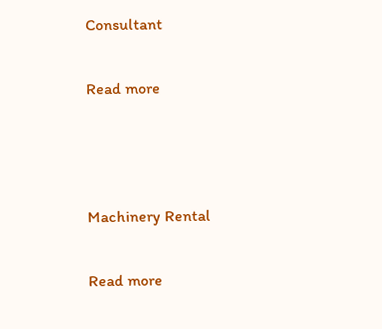Consultant

Read more



Machinery Rental

Read more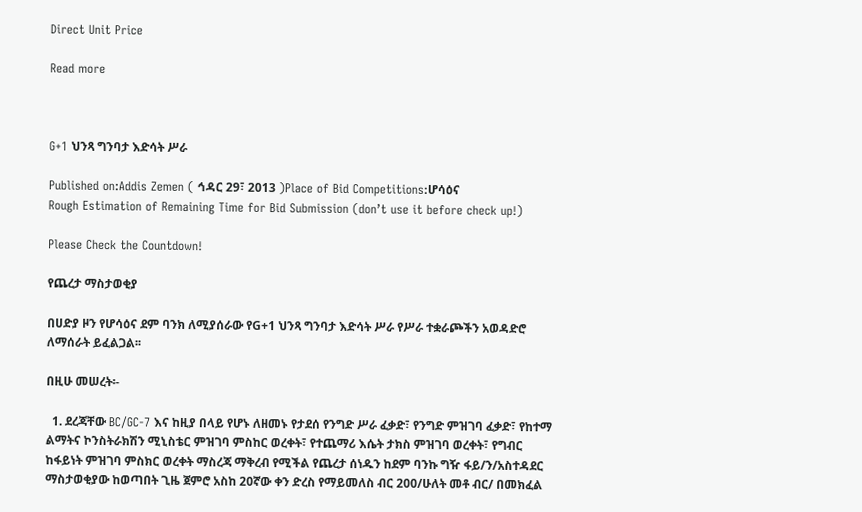Direct Unit Price

Read more



G+1 ህንጻ ግንባታ እድሳት ሥራ

Published on:Addis Zemen ( ኅዳር 29፣ 2013 )Place of Bid Competitions:ሆሳዕና
Rough Estimation of Remaining Time for Bid Submission (don’t use it before check up!)

Please Check the Countdown!

የጨረታ ማስታወቂያ

በሀድያ ዞን የሆሳዕና ደም ባንክ ለሚያሰራው የG+1 ህንጻ ግንባታ እድሳት ሥራ የሥራ ተቋራጮችን አወዳድሮ ለማሰራት ይፈልጋል፡፡

በዚሁ መሠረት፡-

  1. ደረጃቸው BC/GC-7 እና ከዚያ በላይ የሆኑ ለዘመኑ የታደሰ የንግድ ሥራ ፈቃድ፣ የንግድ ምዝገባ ፈቃድ፣ የከተማ ልማትና ኮንስትራክሽን ሚኒስቴር ምዝገባ ምስከር ወረቀት፣ የተጨማሪ እሴት ታክስ ምዝገባ ወረቀት፣ የግብር ከፋይነት ምዝገባ ምስክር ወረቀት ማስረጃ ማቅረብ የሚችል የጨረታ ሰነዱን ከደም ባንኩ ግዥ ፋይ/ን/አስተዳደር ማስታወቂያው ከወጣበት ጊዜ ጀምሮ አስከ 20ኛው ቀን ድረስ የማይመለስ ብር 200/ሁለት መቶ ብር/ በመክፈል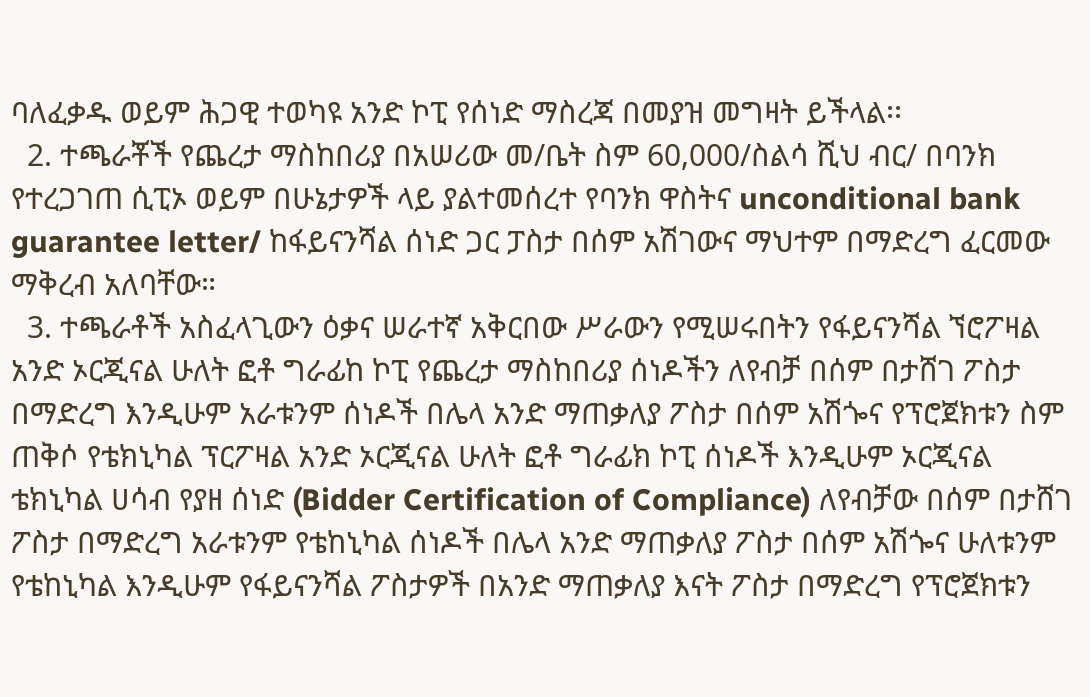ባለፈቃዱ ወይም ሕጋዊ ተወካዩ አንድ ኮፒ የሰነድ ማስረጃ በመያዝ መግዛት ይችላል፡፡
  2. ተጫራቾች የጨረታ ማስከበሪያ በአሠሪው መ/ቤት ስም 60,000/ስልሳ ሺህ ብር/ በባንክ የተረጋገጠ ሲፒኦ ወይም በሁኔታዎች ላይ ያልተመሰረተ የባንክ ዋስትና unconditional bank guarantee letter/ ከፋይናንሻል ሰነድ ጋር ፓስታ በሰም አሽገውና ማህተም በማድረግ ፈርመው ማቅረብ አለባቸው።
  3. ተጫራቶች አስፈላጊውን ዕቃና ሠራተኛ አቅርበው ሥራውን የሚሠሩበትን የፋይናንሻል ኘሮፖዛል አንድ ኦርጂናል ሁለት ፎቶ ግራፊከ ኮፒ የጨረታ ማስከበሪያ ሰነዶችን ለየብቻ በሰም በታሸገ ፖስታ በማድረግ እንዲሁም አራቱንም ሰነዶች በሌላ አንድ ማጠቃለያ ፖስታ በሰም አሽጐና የፕሮጀክቱን ስም ጠቅሶ የቴክኒካል ፕርፖዛል አንድ ኦርጂናል ሁለት ፎቶ ግራፊክ ኮፒ ሰነዶች እንዲሁም ኦርጂናል ቴክኒካል ሀሳብ የያዘ ሰነድ (Bidder Certification of Compliance) ለየብቻው በሰም በታሸገ ፖስታ በማድረግ አራቱንም የቴከኒካል ሰነዶች በሌላ አንድ ማጠቃለያ ፖስታ በሰም አሽጐና ሁለቱንም የቴከኒካል እንዲሁም የፋይናንሻል ፖስታዎች በአንድ ማጠቃለያ እናት ፖስታ በማድረግ የፕሮጀክቱን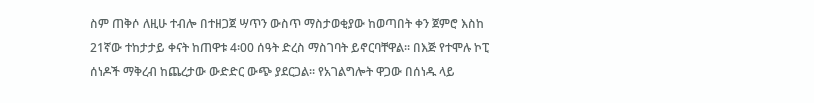ስም ጠቅሶ ለዚሁ ተብሎ በተዘጋጀ ሣጥን ውስጥ ማስታወቂያው ከወጣበት ቀን ጀምሮ እስከ 21ኛው ተከታታይ ቀናት ከጠዋቱ 4፡00 ሰዓት ድረስ ማስገባት ይኖርባቸዋል፡፡ በእጅ የተሞሉ ኮፒ ሰነዶች ማቅረብ ከጨረታው ውድድር ውጭ ያደርጋል። የአገልግሎት ዋጋው በሰነዱ ላይ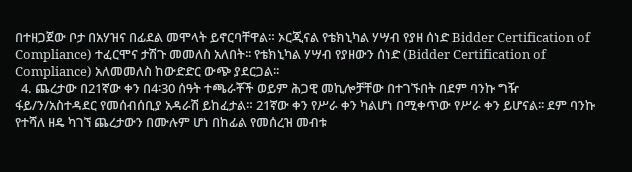በተዘጋጀው ቦታ በአሃዝና በፊደል መሞላት ይኖርባቸዋል። ኦርጂናል የቴክኒካል ሃሣብ የያዘ ሰነድ Bidder Certification of Compliance) ተፈርሞና ታሽጉ መመለስ አለበት፡፡ የቴክኒካል ሃሣብ የያዘውን ሰነድ (Bidder Certification of Compliance) አለመመለስ ከውድድር ውጭ ያደርጋል፡፡
  4. ጨረታው በ21ኛው ቀን በ4፡30 ሰዓት ተጫራቾች ወይም ሕጋዊ መኪሎቻቸው በተገኙበት በደም ባንኩ ግዥ ፋይ/ን/አስተዳደር የመሰብሰቢያ አዳራሽ ይከፈታል። 21ኛው ቀን የሥራ ቀን ካልሆነ በሚቀጥው የሥራ ቀን ይሆናል፡፡ ደም ባንኩ የተሻለ ዘዴ ካገኘ ጨረታውን በሙሉም ሆነ በከፊል የመሰረዝ መብቱ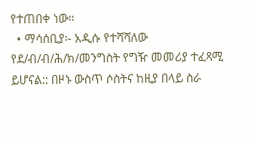የተጠበቀ ነው።
  • ማሳሰቢያ፡- አዲሱ የተሻሻለው የደ/ብ/ብ/ሕ/ክ/መንግስት የግዥ መመሪያ ተፈጻሚ ይሆናል:: በዞኑ ውስጥ ሶስትና ከዚያ በላይ ስራ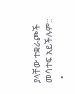ያላቸው ተቋራጮች መሳተፍ አይችሉም::
  •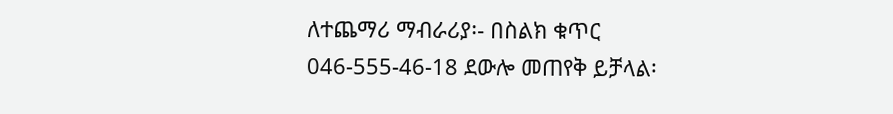ለተጨማሪ ማብራሪያ፡- በስልክ ቁጥር 046-555-46-18 ደውሎ መጠየቅ ይቻላል፡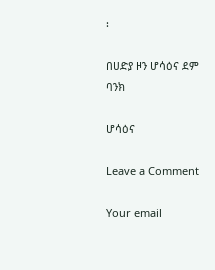፡

በሀድያ ዞን ሆሳዕና ደም ባንክ

ሆሳዕና

Leave a Comment

Your email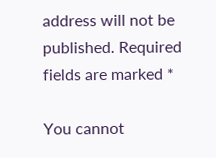address will not be published. Required fields are marked *

You cannot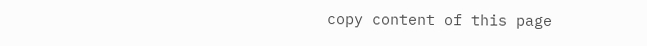copy content of this page